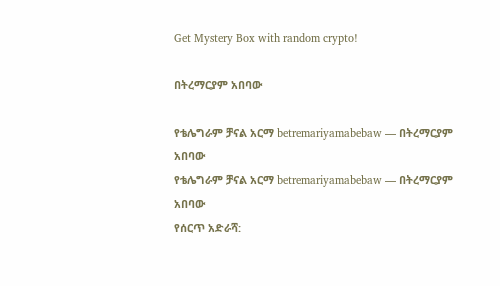Get Mystery Box with random crypto!

በትረማርያም አበባው

የቴሌግራም ቻናል አርማ betremariyamabebaw — በትረማርያም አበባው
የቴሌግራም ቻናል አርማ betremariyamabebaw — በትረማርያም አበባው
የሰርጥ አድራሻ: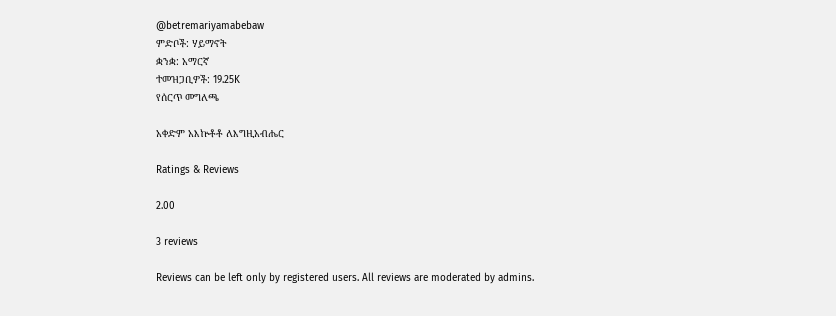@betremariyamabebaw
ምድቦች: ሃይማኖት
ቋንቋ: አማርኛ
ተመዝጋቢዎች: 19.25K
የሰርጥ መግለጫ

አቀድም አእኵቶቶ ለእግዚአብሔር

Ratings & Reviews

2.00

3 reviews

Reviews can be left only by registered users. All reviews are moderated by admins.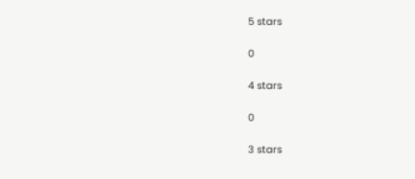5 stars

0

4 stars

0

3 stars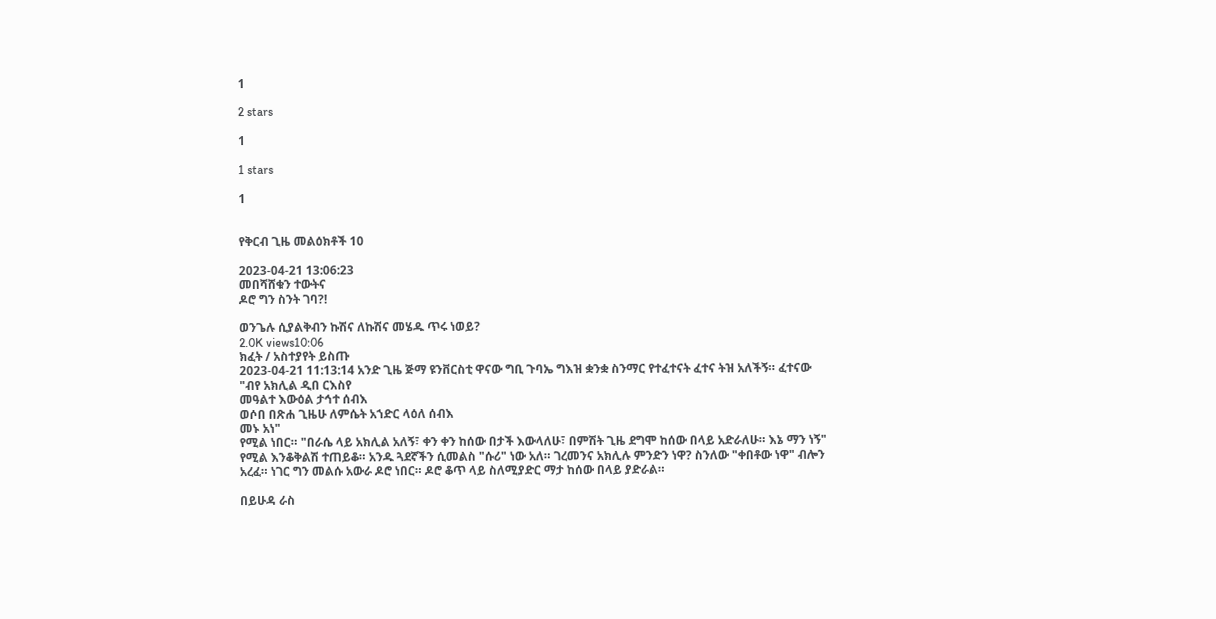1

2 stars

1

1 stars

1


የቅርብ ጊዜ መልዕክቶች 10

2023-04-21 13:06:23
መበሻሸቁን ተውትና
ዶሮ ግን ስንት ገባ?!

ወንጌሉ ሲያልቅብን ኩሽና ለኩሽና መሄዱ ጥሩ ነወይ?
2.0K views10:06
ክፈት / አስተያየት ይስጡ
2023-04-21 11:13:14 አንድ ጊዜ ጅማ ዩንቨርስቲ ዋናው ግቢ ጉባኤ ግእዝ ቋንቋ ስንማር የተፈተናት ፈተና ትዝ አለችኝ። ፈተናው
"ብየ አክሊል ዲበ ርእስየ
መዓልተ እውዕል ታኅተ ሰብእ
ወሶበ በጽሐ ጊዜሁ ለምሴት አኀድር ላዕለ ሰብእ
መኑ አነ"
የሚል ነበር። "በራሴ ላይ አክሊል አለኝ፣ ቀን ቀን ከሰው በታች እውላለሁ፣ በምሽት ጊዜ ደግሞ ከሰው በላይ አድራለሁ። እኔ ማን ነኝ" የሚል እንቆቅልሽ ተጠይቆ። አንዱ ጓደኛችን ሲመልስ "ሱሪ" ነው አለ። ገረመንና አክሊሉ ምንድን ነዋ? ስንለው "ቀበቶው ነዋ" ብሎን አረፈ። ነገር ግን መልሱ አውራ ዶሮ ነበር። ዶሮ ቆጥ ላይ ስለሚያድር ማታ ከሰው በላይ ያድራል።

በይሁዳ ራስ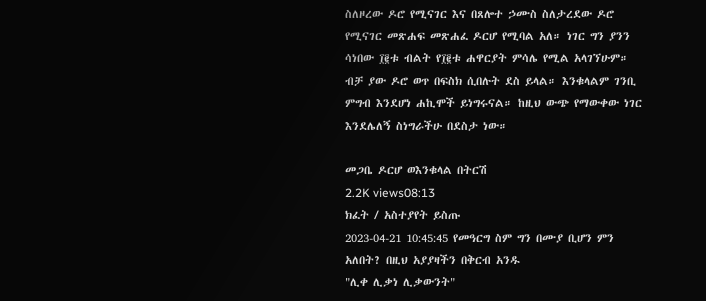ስለዞረው ዶሮ የሚናገር እና በጸሎተ ኃሙስ ስለታረደው ዶሮ የሚናገር መጽሐፍ መጽሐፈ ዶርሆ የሚባል አለ። ነገር ግን ያንን ሳነበው ፲፪ቱ ብልት የ፲፪ቱ ሐዋርያት ምሳሌ የሚል አላገኘሁም። ብቻ ያው ዶሮ ወጥ በፍስክ ሲበሉት ደስ ይላል። እንቁላልም ገንቢ ምግብ እንደሆነ ሐኪሞች ይነግሩናል። ከዚህ ውጭ የማውቀው ነገር እንደሌለኝ ስነግራችሁ በደስታ ነው።

መጋቤ ዶርሆ ወእንቁላል በትርሽ
2.2K views08:13
ክፈት / አስተያየት ይስጡ
2023-04-21 10:45:45 የመዓርግ ስም ግን በሙያ ቢሆን ምን አለበት? በዚህ አያያዛችን በቅርብ አንዱ
"ሊቀ ሊቃነ ሊቃውንት"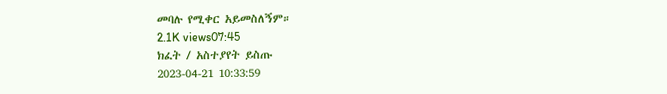መባሉ የሚቀር አይመስለኝም።
2.1K views07:45
ክፈት / አስተያየት ይስጡ
2023-04-21 10:33:59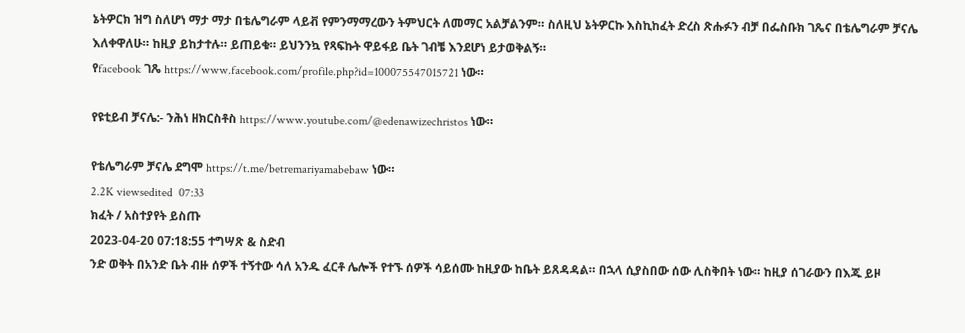ኔትዎርክ ዝግ ስለሆነ ማታ ማታ በቴሌግራም ላይቭ የምንማማረውን ትምህርት ለመማር አልቻልንም። ስለዚህ ኔትዎርኩ እስኪከፈት ድረስ ጽሑፉን ብቻ በፌስቡክ ገጼና በቴሌግራም ቻናሌ እለቀዋለሁ። ከዚያ ይከታተሉ። ይጠይቁ። ይህንንኳ የጻፍኩት ዋይፋይ ቤት ገብቼ እንደሆነ ይታወቅልኝ።
የfacebook ገጼ https://www.facebook.com/profile.php?id=100075547015721 ነው።

የዩቲይብ ቻናሌ:- ንሕነ ዘክርስቶስ https://www.youtube.com/@edenawizechristos ነው።

የቴሌግራም ቻናሌ ደግሞ https://t.me/betremariyamabebaw ነው።
2.2K viewsedited  07:33
ክፈት / አስተያየት ይስጡ
2023-04-20 07:18:55 ተግሣጽ & ስድብ
ንድ ወቅት በአንድ ቤት ብዙ ሰዎች ተኝተው ሳለ አንዱ ፈርቶ ሌሎች የተኙ ሰዎች ሳይሰሙ ከዚያው ከቤት ይጸዳዳል። በኋላ ሲያስበው ሰው ሊስቅበት ነው። ከዚያ ሰገራውን በእጁ ይዞ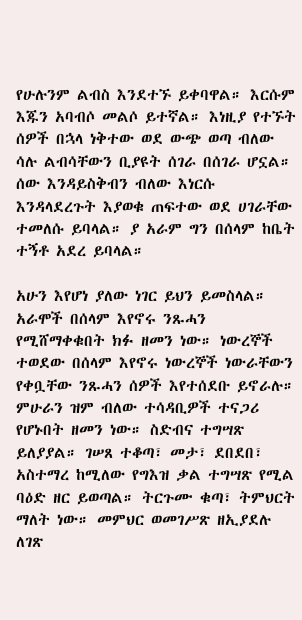የሁሉንም ልብስ እንደተኙ ይቀባዋል። እርሱም እጁን አባብሶ መልሶ ይተኛል። እነዚያ የተኙት ሰዎች በኋላ ነቅተው ወደ ውጭ ወጣ ብለው ሳሉ ልብሳቸውን ቢያዩት ሰገራ በሰገራ ሆኗል። ሰው እንዳይስቅብን ብለው እነርሱ እንዳላደረጉት እያወቁ ጠፍተው ወደ ሀገራቸው ተመለሱ ይባላል። ያ አራም ግን በሰላም ከቤት ተኝቶ አደረ ይባላል።

አሁን እየሆነ ያለው ነገር ይህን ይመስላል። አራሞች በሰላም እየኖሩ ንጹሓን የሚሸማቀቁበት ክፉ ዘመን ነው። ነውረኞች ተወደው በሰላም እየኖሩ ነውረኞች ነውራቸውን የቀቧቸው ንጹሓን ሰዎች እየተሰደቡ ይኖራሉ። ምሁራን ዝም ብለው ተሳዳቢዎች ተናጋሪ የሆኑበት ዘመን ነው። ስድብና ተግሣጽ ይለያያል። ገሠጸ ተቆጣ፣ መታ፣ ደበደበ፣ አስተማረ ከሚለው የግእዝ ቃል ተግሣጽ የሚል ባዕድ ዘር ይወጣል። ትርጉሙ ቁጣ፣ ትምህርት ማለት ነው። መምህር ወመገሥጽ ዘኢያደሉ ለገጽ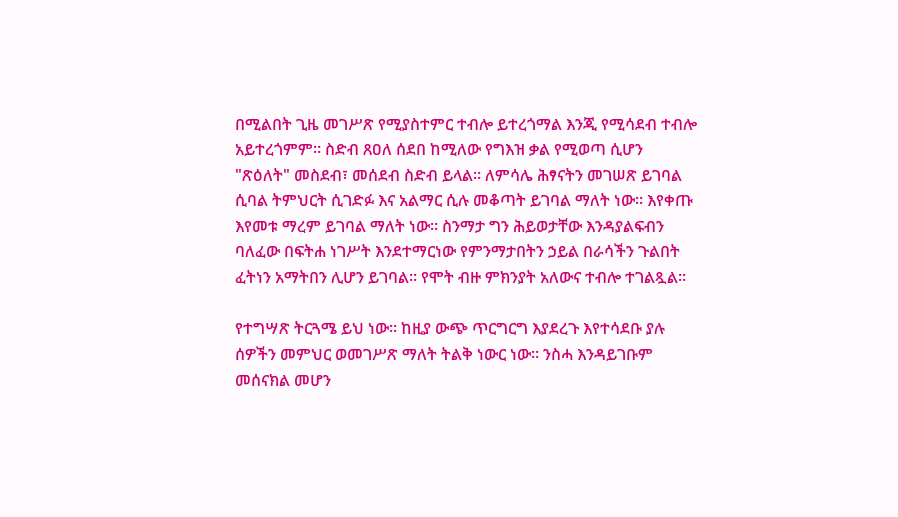በሚልበት ጊዜ መገሥጽ የሚያስተምር ተብሎ ይተረጎማል እንጂ የሚሳደብ ተብሎ አይተረጎምም። ስድብ ጸዐለ ሰደበ ከሚለው የግእዝ ቃል የሚወጣ ሲሆን "ጽዕለት" መስደብ፣ መሰደብ ስድብ ይላል። ለምሳሌ ሕፃናትን መገሠጽ ይገባል ሲባል ትምህርት ሲገድፉ እና አልማር ሲሉ መቆጣት ይገባል ማለት ነው። እየቀጡ እየመቱ ማረም ይገባል ማለት ነው። ስንማታ ግን ሕይወታቸው እንዳያልፍብን ባለፈው በፍትሐ ነገሥት እንደተማርነው የምንማታበትን ኃይል በራሳችን ጉልበት ፈትነን አማትበን ሊሆን ይገባል። የሞት ብዙ ምክንያት አለውና ተብሎ ተገልጿል።

የተግሣጽ ትርጓሜ ይህ ነው። ከዚያ ውጭ ጥርግርግ እያደረጉ እየተሳደቡ ያሉ ሰዎችን መምህር ወመገሥጽ ማለት ትልቅ ነውር ነው። ንስሓ እንዳይገቡም መሰናክል መሆን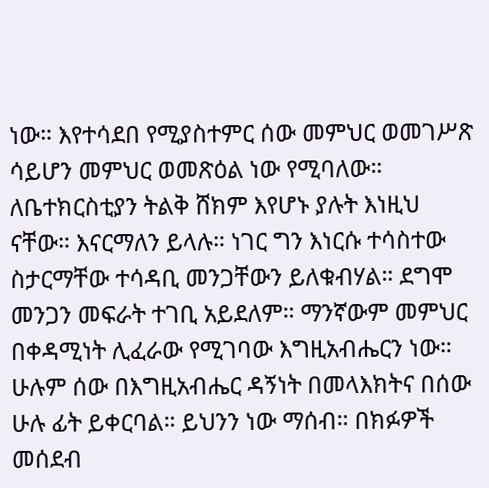ነው። እየተሳደበ የሚያስተምር ሰው መምህር ወመገሥጽ ሳይሆን መምህር ወመጽዕል ነው የሚባለው። ለቤተክርስቲያን ትልቅ ሸክም እየሆኑ ያሉት እነዚህ ናቸው። እናርማለን ይላሉ። ነገር ግን እነርሱ ተሳስተው ስታርማቸው ተሳዳቢ መንጋቸውን ይለቁብሃል። ደግሞ መንጋን መፍራት ተገቢ አይደለም። ማንኛውም መምህር በቀዳሚነት ሊፈራው የሚገባው እግዚአብሔርን ነው። ሁሉም ሰው በእግዚአብሔር ዳኝነት በመላእክትና በሰው ሁሉ ፊት ይቀርባል። ይህንን ነው ማሰብ። በክፉዎች መሰደብ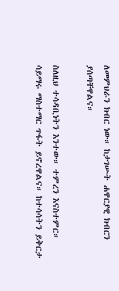ለመምህራን ክብር ነው። ከታገሡት ሐዋርያዊ ክብርን ያሰጣቸዋልና።

ስለዚህ ተሳዳቢነትን እንተው። ተምረን እናስተምር። ሳይማሩ ማስተማር ጥፋት ይኖረዋልና። ከተሳሳትን ይቅርታ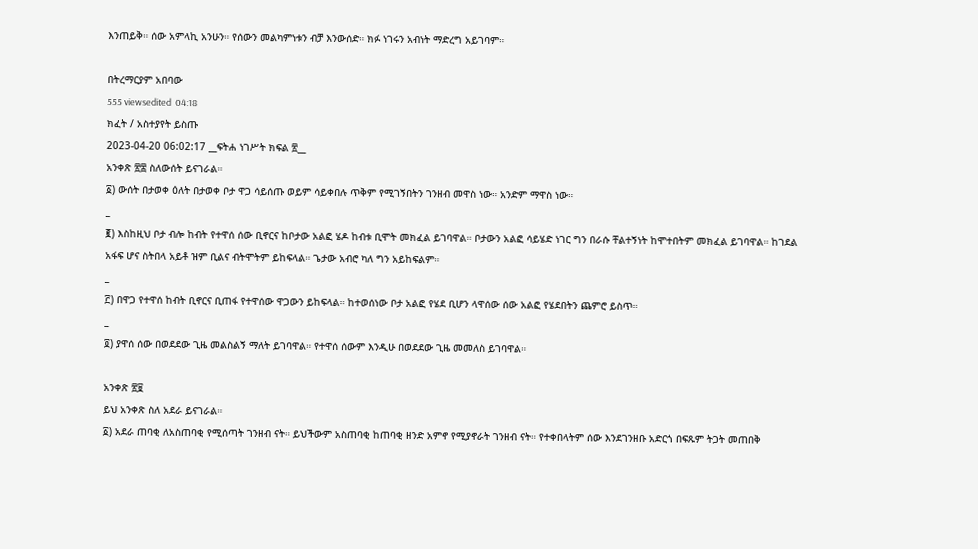እንጠይቅ። ሰው አምላኪ አንሁን። የሰውን መልካምነቱን ብቻ እንውሰድ። ክፉ ነገሩን አብነት ማድረግ አይገባም።

በትረማርያም አበባው
555 viewsedited  04:18
ክፈት / አስተያየት ይስጡ
2023-04-20 06:02:17 __ፍትሐ ነገሥት ክፍል ፳__
አንቀጽ ፳፰ ስለውሰት ይናገራል።
፩) ውሰት በታወቀ ዕለት በታወቀ ቦታ ዋጋ ሳይሰጡ ወይም ሳይቀበሉ ጥቅም የሚገኝበትን ገንዘብ መዋስ ነው። አንድም ማዋስ ነው።
_
፪) እስከዚህ ቦታ ብሎ ከብት የተዋሰ ሰው ቢኖርና ከቦታው አልፎ ሄዶ ከብቱ ቢሞት መክፈል ይገባዋል። ቦታውን አልፎ ሳይሄድ ነገር ግን በራሱ ቸልተኝነት ከሞተበትም መክፈል ይገባዋል። ከገደል አፋፍ ሆና ስትበላ አይቶ ዝም ቢልና ብትሞትም ይከፍላል። ጌታው አብሮ ካለ ግን አይከፍልም።
_
፫) በዋጋ የተዋሰ ከብት ቢኖርና ቢጠፋ የተዋሰው ዋጋውን ይከፍላል። ከተወሰነው ቦታ አልፎ የሄደ ቢሆን ላዋሰው ሰው አልፎ የሄደበትን ጨምሮ ይስጥ።
_
፬) ያዋሰ ሰው በወደደው ጊዜ መልስልኝ ማለት ይገባዋል። የተዋሰ ሰውም እንዲሁ በወደደው ጊዜ መመለስ ይገባዋል።

አንቀጽ ፳፱
ይህ አንቀጽ ስለ አደራ ይናገራል።
፩) አደራ ጠባቂ ለአስጠባቂ የሚሰጣት ገንዘብ ናት። ይህችውም አስጠባቂ ከጠባቂ ዘንድ አምኖ የሚያኖራት ገንዘብ ናት። የተቀበላትም ሰው እንደገንዘቡ አድርጎ በፍጹም ትጋት መጠበቅ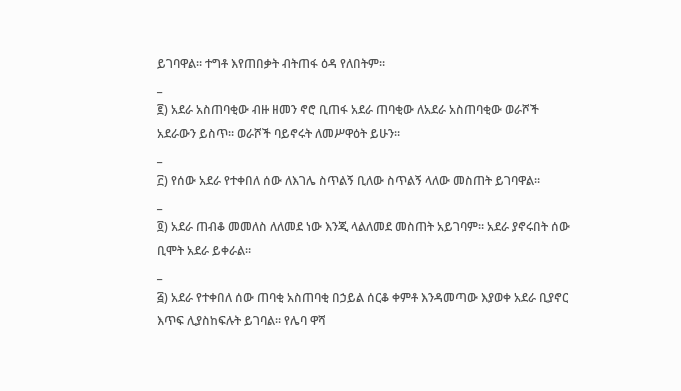ይገባዋል። ተግቶ እየጠበቃት ብትጠፋ ዕዳ የለበትም።
_
፪) አደራ አስጠባቂው ብዙ ዘመን ኖሮ ቢጠፋ አደራ ጠባቂው ለአደራ አስጠባቂው ወራሾች አደራውን ይስጥ። ወራሾች ባይኖሩት ለመሥዋዕት ይሁን።
_
፫) የሰው አደራ የተቀበለ ሰው ለእገሌ ስጥልኝ ቢለው ስጥልኝ ላለው መስጠት ይገባዋል።
_
፬) አደራ ጠብቆ መመለስ ለለመደ ነው እንጂ ላልለመደ መስጠት አይገባም። አደራ ያኖሩበት ሰው ቢሞት አደራ ይቀራል።
_
፭) አደራ የተቀበለ ሰው ጠባቂ አስጠባቂ በኃይል ሰርቆ ቀምቶ እንዳመጣው እያወቀ አደራ ቢያኖር እጥፍ ሊያስከፍሉት ይገባል። የሌባ ዋሻ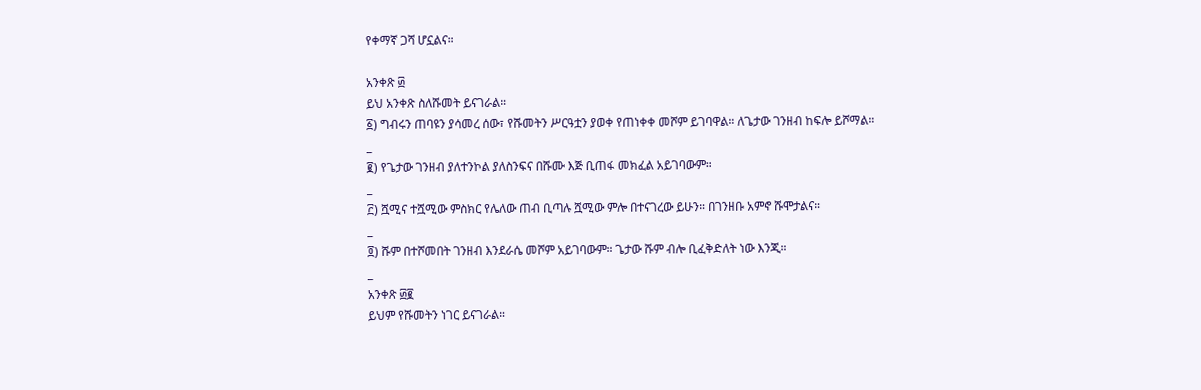የቀማኛ ጋሻ ሆኗልና።

አንቀጽ ፴
ይህ አንቀጽ ስለሹመት ይናገራል።
፩) ግብሩን ጠባዩን ያሳመረ ሰው፣ የሹመትን ሥርዓቷን ያወቀ የጠነቀቀ መሾም ይገባዋል። ለጌታው ገንዘብ ከፍሎ ይሾማል።
_
፪) የጌታው ገንዘብ ያለተንኮል ያለስንፍና በሹሙ እጅ ቢጠፋ መክፈል አይገባውም።
_
፫) ሿሚና ተሿሚው ምስክር የሌለው ጠብ ቢጣሉ ሿሚው ምሎ በተናገረው ይሁን። በገንዘቡ አምኖ ሹሞታልና።
_
፬) ሹም በተሾመበት ገንዘብ እንደራሴ መሾም አይገባውም። ጌታው ሹም ብሎ ቢፈቅድለት ነው እንጂ።
_
አንቀጽ ፴፪
ይህም የሹመትን ነገር ይናገራል።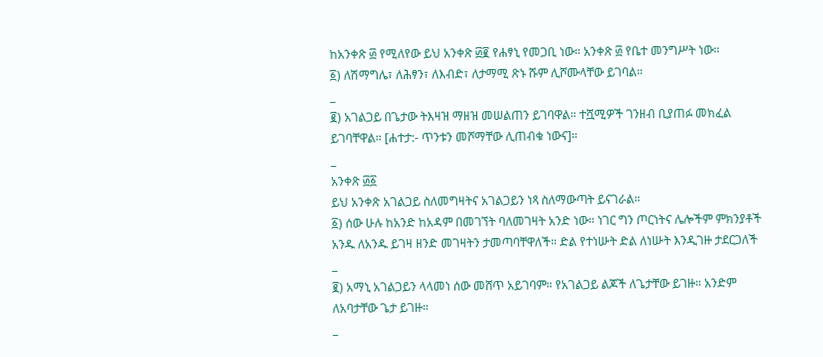ከአንቀጽ ፴ የሚለየው ይህ አንቀጽ ፴፪ የሐፃኒ የመጋቢ ነው። አንቀጽ ፴ የቤተ መንግሥት ነው።
፩) ለሽማግሌ፣ ለሕፃን፣ ለእብድ፣ ለታማሚ ጽኑ ሹም ሊሾሙላቸው ይገባል።
_
፪) አገልጋይ በጌታው ትእዛዝ ማዘዝ መሠልጠን ይገባዋል። ተሿሚዎች ገንዘብ ቢያጠፉ መክፈል ይገባቸዋል። [ሐተታ:- ጥንቱን መሾማቸው ሊጠብቁ ነውና]።
_
አንቀጽ ፴፩
ይህ አንቀጽ አገልጋይ ስለመግዛትና አገልጋይን ነጻ ስለማውጣት ይናገራል።
፩) ሰው ሁሉ ከአንድ ከአዳም በመገኘት ባለመገዛት አንድ ነው። ነገር ግን ጦርነትና ሌሎችም ምክንያቶች አንዱ ለአንዱ ይገዛ ዘንድ መገዛትን ታመጣባቸዋለች። ድል የተነሡት ድል ለነሡት እንዲገዙ ታደርጋለች
_
፪) አማኒ አገልጋይን ላላመነ ሰው መሸጥ አይገባም። የአገልጋይ ልጆች ለጌታቸው ይገዙ። አንድም ለአባታቸው ጌታ ይገዙ።
_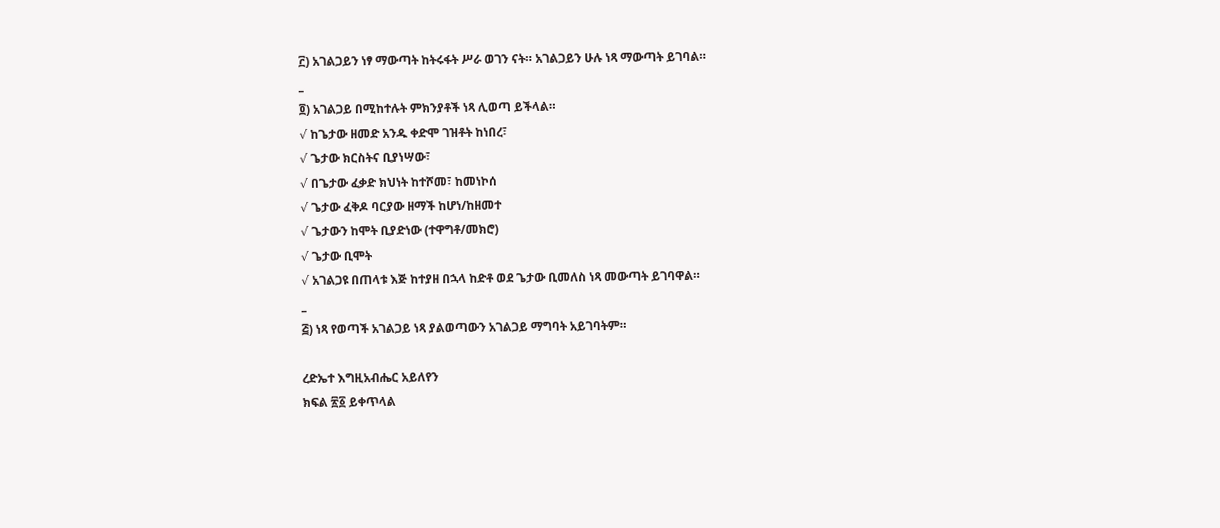፫) አገልጋይን ነፃ ማውጣት ከትሩፋት ሥራ ወገን ናት። አገልጋይን ሁሉ ነጻ ማውጣት ይገባል።
_
፬) አገልጋይ በሚከተሉት ምክንያቶች ነጻ ሊወጣ ይችላል።
√ ከጌታው ዘመድ አንዱ ቀድሞ ገዝቶት ከነበረ፣
√ ጌታው ክርስትና ቢያነሣው፣
√ በጌታው ፈቃድ ክህነት ከተሾመ፣ ከመነኮሰ
√ ጌታው ፈቅዶ ባርያው ዘማች ከሆነ/ከዘመተ
√ ጌታውን ከሞት ቢያድነው (ተዋግቶ/መክሮ)
√ ጌታው ቢሞት
√ አገልጋዩ በጠላቱ እጅ ከተያዘ በኋላ ከድቶ ወደ ጌታው ቢመለስ ነጻ መውጣት ይገባዋል።
_
፭) ነጻ የወጣች አገልጋይ ነጻ ያልወጣውን አገልጋይ ማግባት አይገባትም።

ረድኤተ እግዚአብሔር አይለየን
ክፍል ፳፩ ይቀጥላል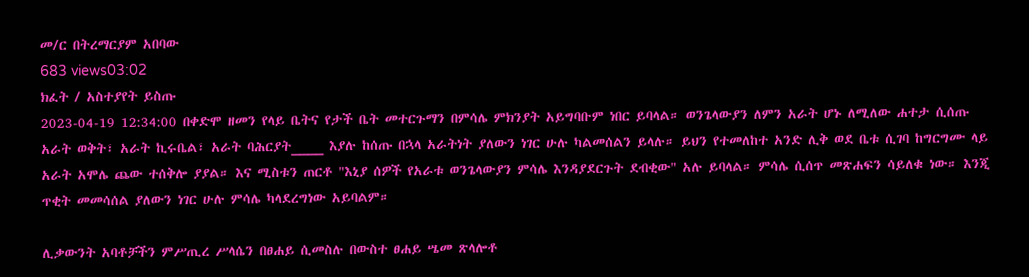መ/ር በትረማርያም አበባው
683 views03:02
ክፈት / አስተያየት ይስጡ
2023-04-19 12:34:00 በቀድሞ ዘመን የላይ ቤትና የታች ቤት መተርጉማን በምሳሌ ምክንያት አይግባቡም ነበር ይባላል። ወንጌላውያን ለምን አራት ሆኑ ለሚለው ሐተታ ሲሰጡ አራት ወቅት፣ አራት ኪሩቤል፣ አራት ባሕርያት____ እያሉ ከሰጡ በኋላ አራትነት ያለውን ነገር ሁሉ ካልመሰልን ይላሉ። ይህን የተመለከተ አንድ ሊቅ ወደ ቤቱ ሲገባ ከግርግሙ ላይ አራት አሞሌ ጨው ተሰቅሎ ያያል። እና ሚስቱን ጠርቶ "እኒያ ሰዎች የአራቱ ወንጌላውያን ምሳሌ እንዳያደርጉት ደብቂው" አሉ ይባላል። ምሳሌ ሲሰጥ መጽሐፍን ሳይለቁ ነው። እንጂ ጥቂት መመሳሰል ያለውን ነገር ሁሉ ምሳሌ ካላደረግነው አይባልም።

ሊቃውንት አባቶቻችን ምሥጢረ ሥላሴን በፀሐይ ሲመስሉ በውስተ ፀሐይ ሤመ ጽላሎቶ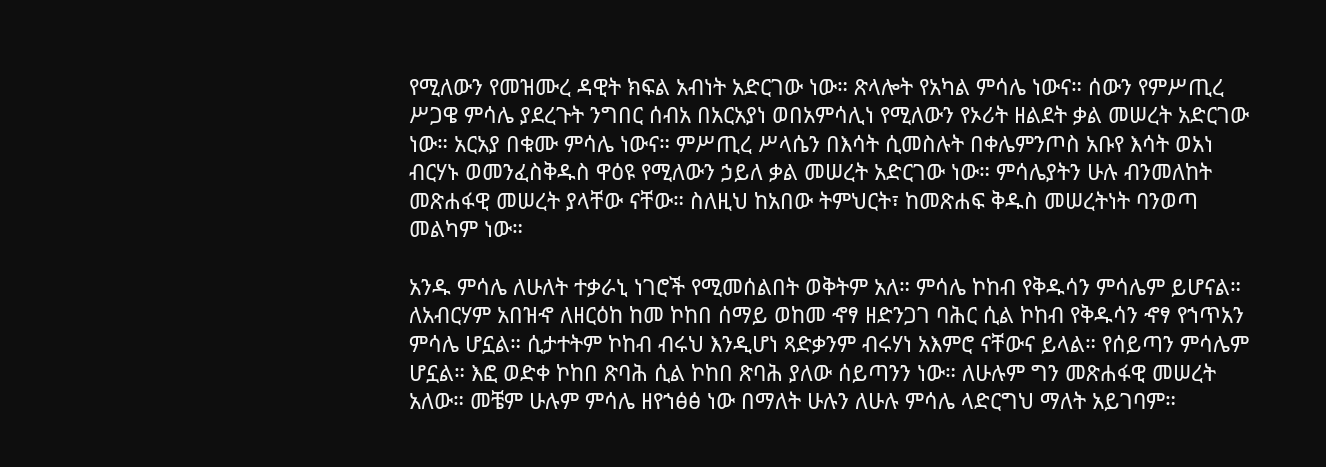የሚለውን የመዝሙረ ዳዊት ክፍል አብነት አድርገው ነው። ጽላሎት የአካል ምሳሌ ነውና። ሰውን የምሥጢረ ሥጋዌ ምሳሌ ያደረጉት ንግበር ሰብአ በአርአያነ ወበአምሳሊነ የሚለውን የኦሪት ዘልደት ቃል መሠረት አድርገው ነው። አርአያ በቁሙ ምሳሌ ነውና። ምሥጢረ ሥላሴን በእሳት ሲመስሉት በቀሌምንጦስ አቡየ እሳት ወአነ ብርሃኑ ወመንፈስቅዱስ ዋዕዩ የሚለውን ኃይለ ቃል መሠረት አድርገው ነው። ምሳሌያትን ሁሉ ብንመለከት መጽሐፋዊ መሠረት ያላቸው ናቸው። ስለዚህ ከአበው ትምህርት፣ ከመጽሐፍ ቅዱስ መሠረትነት ባንወጣ መልካም ነው።

አንዱ ምሳሌ ለሁለት ተቃራኒ ነገሮች የሚመሰልበት ወቅትም አለ። ምሳሌ ኮከብ የቅዱሳን ምሳሌም ይሆናል። ለአብርሃም አበዝኆ ለዘርዕከ ከመ ኮከበ ሰማይ ወከመ ኆፃ ዘድንጋገ ባሕር ሲል ኮከብ የቅዱሳን ኆፃ የኀጥአን ምሳሌ ሆኗል። ሲታተትም ኮከብ ብሩህ እንዲሆነ ጻድቃንም ብሩሃነ አእምሮ ናቸውና ይላል። የሰይጣን ምሳሌም ሆኗል። እፎ ወድቀ ኮከበ ጽባሕ ሲል ኮከበ ጽባሕ ያለው ሰይጣንን ነው። ለሁሉም ግን መጽሐፋዊ መሠረት አለው። መቼም ሁሉም ምሳሌ ዘየኀፅፅ ነው በማለት ሁሉን ለሁሉ ምሳሌ ላድርግህ ማለት አይገባም።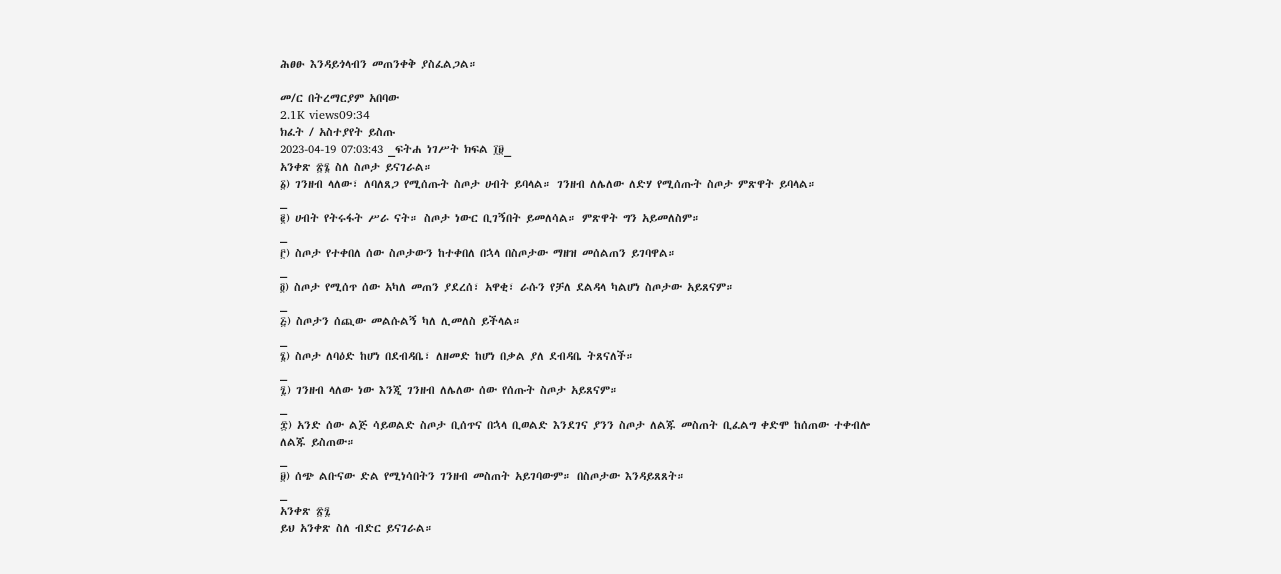ሕፀፁ እንዳይጎላብን መጠንቀቅ ያስፈልጋል።

መ/ር በትረማርያም አበባው
2.1K views09:34
ክፈት / አስተያየት ይስጡ
2023-04-19 07:03:43 _ፍትሐ ነገሥት ክፍል ፲፱_
አንቀጽ ፳፮ ስለ ስጦታ ይናገራል።
፩) ገንዘብ ላለው፣ ለባለጸጋ የሚሰጡት ስጦታ ሀብት ይባላል። ገንዘብ ለሌለው ለድሃ የሚሰጡት ስጦታ ምጽዋት ይባላል።
_
፪) ሀብት የትሩፋት ሥራ ናት። ስጦታ ነውር ቢገኝበት ይመለሳል። ምጽዋት ግን አይመለስም።
_
፫) ስጦታ የተቀበለ ሰው ስጦታውን ከተቀበለ በኋላ በስጦታው ማዘዝ መሰልጠን ይገባዋል።
_
፬) ስጦታ የሚሰጥ ሰው አካለ መጠን ያደረሰ፣ አዋቂ፣ ራሱን የቻለ ደልዳላ ካልሆነ ስጦታው አይጸናም።
_
፭) ስጦታን ሰጪው መልሱልኝ ካለ ሊመለስ ይችላል።
_
፮) ስጦታ ለባዕድ ከሆነ በደብዳቤ፣ ለዘመድ ከሆነ በቃል ያለ ደብዳቤ ትጸናለች።
_
፯) ገንዘብ ላለው ነው እንጂ ገንዘብ ለሌለው ሰው የሰጡት ስጦታ አይጸናም።
_
፰) አንድ ሰው ልጅ ሳይወልድ ስጦታ ቢሰጥና በኋላ ቢወልድ እንደገና ያንን ስጦታ ለልጁ መስጠት ቢፈልግ ቀድሞ ከሰጠው ተቀብሎ ለልጁ ይስጠው።
_
፱) ሰጭ ልቡናው ድል የሚነሳበትን ገንዘብ መስጠት አይገባውም። በስጦታው እንዳይጸጸት።
_
አንቀጽ ፳፯
ይህ አንቀጽ ስለ ብድር ይናገራል።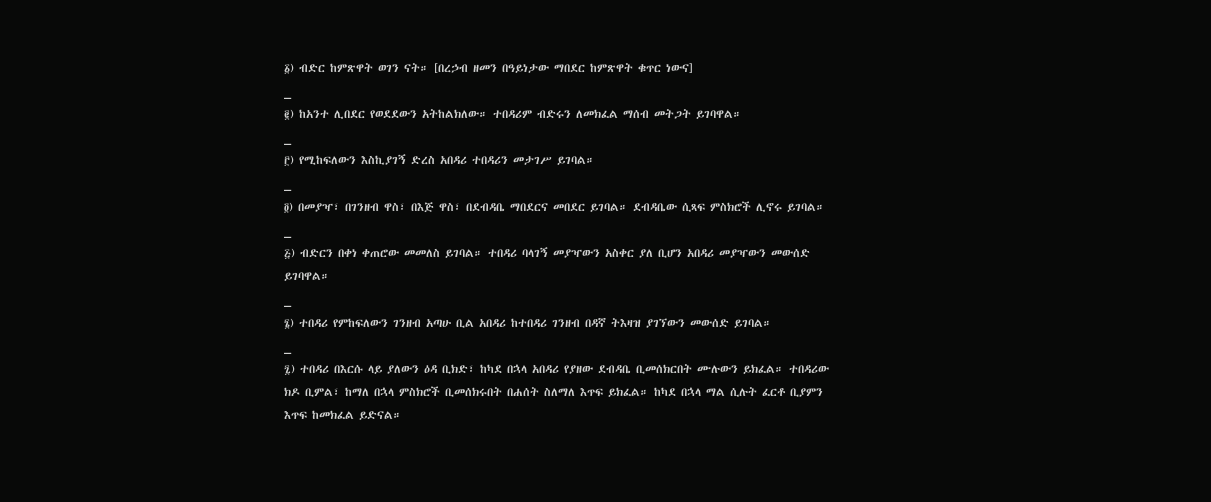፩) ብድር ከምጽዋት ወገን ናት። [በረኃብ ዘመን በዓይነታው ማበደር ከምጽዋት ቁጥር ነውና]
_
፪) ከአንተ ሊበደር የወደደውን አትከልክለው። ተበዳሪም ብድሩን ለመክፈል ማሰብ መትጋት ይገባዋል።
_
፫) የሚከፍለውን እስኪያገኝ ድረስ አበዳሪ ተበዳሪን መታገሥ ይገባል።
_
፬) በመያዣ፣ በገንዘብ ዋስ፣ በእጅ ዋስ፣ በደብዳቤ ማበደርና መበደር ይገባል። ደብዳቤው ሲጻፍ ምስክሮች ሊኖሩ ይገባል።
_
፭) ብድርን በቀነ ቀጠሮው መመለስ ይገባል። ተበዳሪ ባላገኝ መያዣውን አስቀር ያለ ቢሆን አበዳሪ መያዣውን መውሰድ ይገባዋል።
_
፮) ተበዳሪ የምከፍለውን ገንዘብ አጣሁ ቢል አበዳሪ ከተበዳሪ ገንዘብ በዳኛ ትእዛዝ ያገኘውን መውሰድ ይገባል።
_
፯) ተበዳሪ በእርሱ ላይ ያለውን ዕዳ ቢክድ፣ ከካደ በኋላ አበዳሪ የያዘው ደብዳቤ ቢመሰክርበት ሙሉውን ይክፈል። ተበዳሪው ክዶ ቢምል፣ ከማለ በኋላ ምስክሮች ቢመሰክሩበት በሐሰት ስለማለ እጥፍ ይክፈል። ከካደ በኋላ ማል ሲሉት ፈርቶ ቢያምን እጥፍ ከመክፈል ይድናል።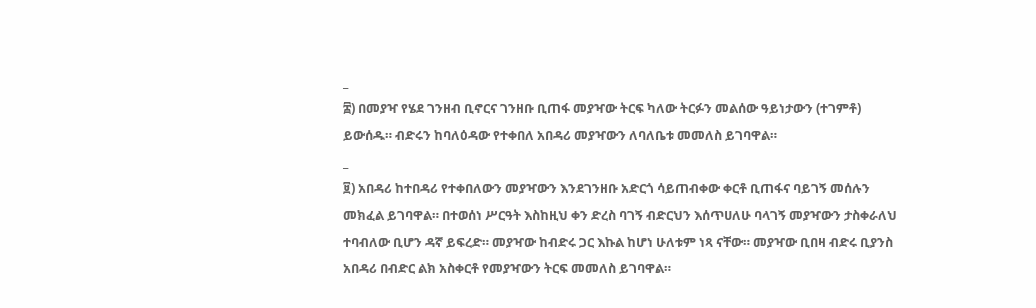_
፰) በመያዣ የሄደ ገንዘብ ቢኖርና ገንዘቡ ቢጠፋ መያዣው ትርፍ ካለው ትርፉን መልሰው ዓይነታውን (ተገምቶ) ይውሰዱ። ብድሩን ከባለዕዳው የተቀበለ አበዳሪ መያዣውን ለባለቤቱ መመለስ ይገባዋል።
_
፱) አበዳሪ ከተበዳሪ የተቀበለውን መያዣውን እንደገንዘቡ አድርጎ ሳይጠብቀው ቀርቶ ቢጠፋና ባይገኝ መሰሉን መክፈል ይገባዋል። በተወሰነ ሥርዓት እስከዚህ ቀን ድረስ ባገኝ ብድርህን እሰጥሀለሁ ባላገኝ መያዣውን ታስቀራለህ ተባብለው ቢሆን ዳኛ ይፍረድ። መያዣው ከብድሩ ጋር እኩል ከሆነ ሁለቱም ነጻ ናቸው። መያዣው ቢበዛ ብድሩ ቢያንስ አበዳሪ በብድር ልክ አስቀርቶ የመያዣውን ትርፍ መመለስ ይገባዋል።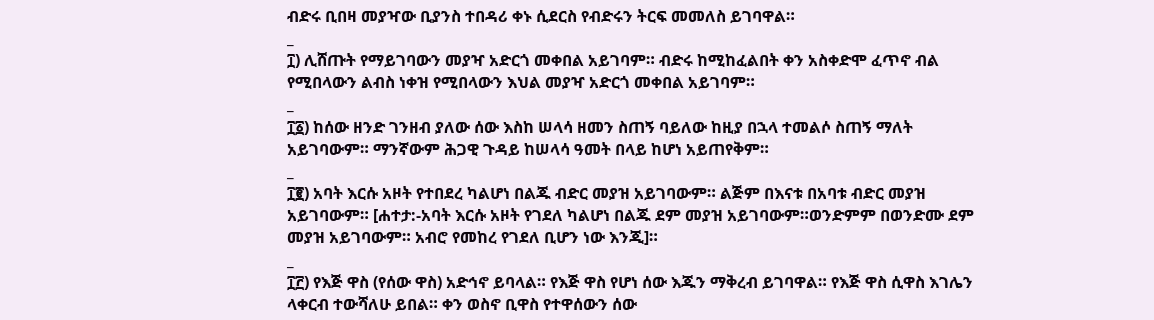ብድሩ ቢበዛ መያዣው ቢያንስ ተበዳሪ ቀኑ ሲደርስ የብድሩን ትርፍ መመለስ ይገባዋል።
_
፲) ሊሸጡት የማይገባውን መያዣ አድርጎ መቀበል አይገባም። ብድሩ ከሚከፈልበት ቀን አስቀድሞ ፈጥኖ ብል የሚበላውን ልብስ ነቀዝ የሚበላውን እህል መያዣ አድርጎ መቀበል አይገባም።
_
፲፩) ከሰው ዘንድ ገንዘብ ያለው ሰው እስከ ሠላሳ ዘመን ስጠኝ ባይለው ከዚያ በኋላ ተመልሶ ስጠኝ ማለት አይገባውም። ማንኛውም ሕጋዊ ጉዳይ ከሠላሳ ዓመት በላይ ከሆነ አይጠየቅም።
_
፲፪) አባት እርሱ አዞት የተበደረ ካልሆነ በልጁ ብድር መያዝ አይገባውም። ልጅም በእናቱ በአባቱ ብድር መያዝ አይገባውም። [ሐተታ:-አባት እርሱ አዞት የገደለ ካልሆነ በልጁ ደም መያዝ አይገባውም።ወንድምም በወንድሙ ደም መያዝ አይገባውም። አብሮ የመከረ የገደለ ቢሆን ነው እንጂ]።
_
፲፫) የእጅ ዋስ (የሰው ዋስ) አድኅኖ ይባላል። የእጅ ዋስ የሆነ ሰው እጁን ማቅረብ ይገባዋል። የእጅ ዋስ ሲዋስ እገሌን ላቀርብ ተውሻለሁ ይበል። ቀን ወስኖ ቢዋስ የተዋሰውን ሰው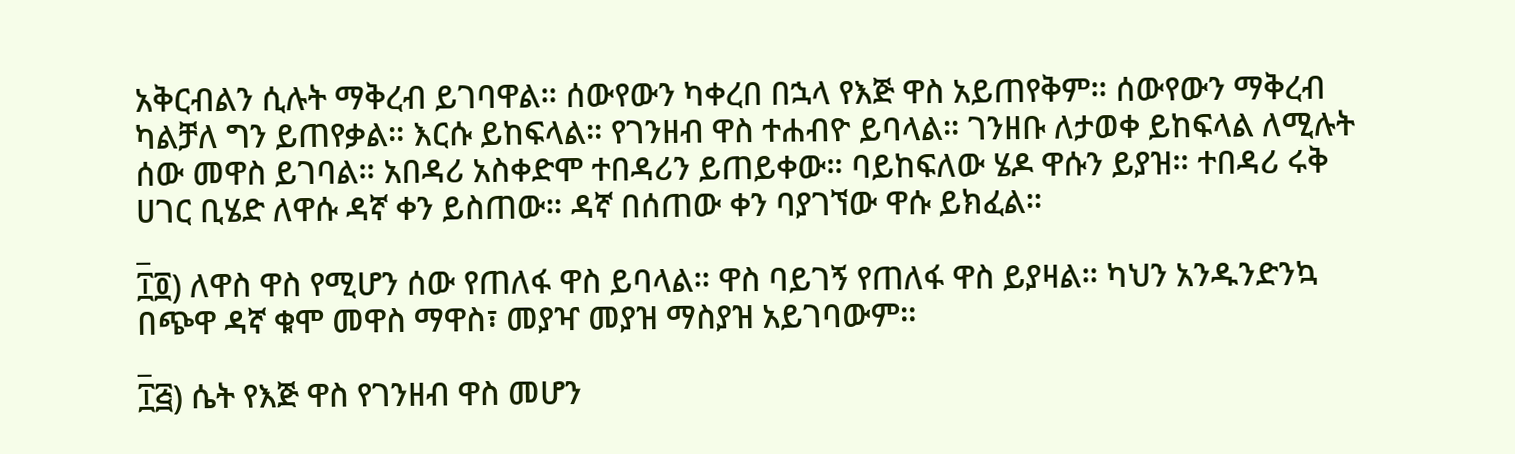አቅርብልን ሲሉት ማቅረብ ይገባዋል። ሰውየውን ካቀረበ በኋላ የእጅ ዋስ አይጠየቅም። ሰውየውን ማቅረብ ካልቻለ ግን ይጠየቃል። እርሱ ይከፍላል። የገንዘብ ዋስ ተሐብዮ ይባላል። ገንዘቡ ለታወቀ ይከፍላል ለሚሉት ሰው መዋስ ይገባል። አበዳሪ አስቀድሞ ተበዳሪን ይጠይቀው። ባይከፍለው ሄዶ ዋሱን ይያዝ። ተበዳሪ ሩቅ ሀገር ቢሄድ ለዋሱ ዳኛ ቀን ይስጠው። ዳኛ በሰጠው ቀን ባያገኘው ዋሱ ይክፈል።
_
፲፬) ለዋስ ዋስ የሚሆን ሰው የጠለፋ ዋስ ይባላል። ዋስ ባይገኝ የጠለፋ ዋስ ይያዛል። ካህን አንዱንድንኳ በጭዋ ዳኛ ቁሞ መዋስ ማዋስ፣ መያዣ መያዝ ማስያዝ አይገባውም።
_
፲፭) ሴት የእጅ ዋስ የገንዘብ ዋስ መሆን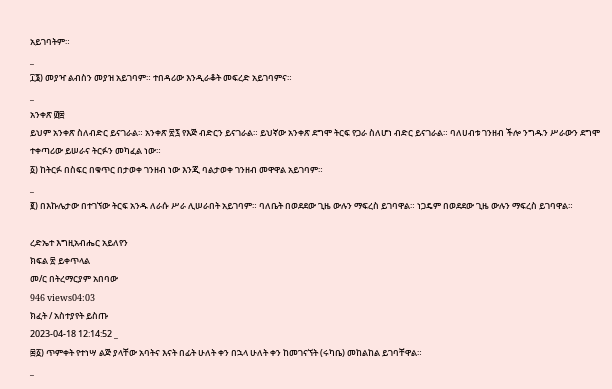አይገባትም።
_
፲፮) መያዣ ልብስን መያዝ አይገባም። ተበዳሪው እንዲራቆት መፍረድ አይገባምና።
_
አንቀጽ ፴፰
ይህም አንቀጽ ስለብድር ይናገራል። አንቀጽ ፳፯ የእጅ ብድርን ይናገራል። ይህኛው አንቀጽ ደግሞ ትርፍ የጋራ ስለሆነ ብድር ይናገራል። ባለሀብቱ ገንዘብ ችሎ ንግዱን ሥራውን ደግሞ ተቀጣሪው ይሠራና ትርፉን መካፈል ነው።
፩) ከትርፉ በስፍር በቁጥር በታወቀ ገንዘብ ነው እንጂ ባልታወቀ ገንዘብ መዋዋል አይገባም።
_
፪) በእኩሌታው በተገኘው ትርፍ አንዱ ለራሱ ሥራ ሊሠራበት አይገባም። ባለቤት በወደደው ጊዜ ውሉን ማፍረስ ይገባዋል። ነጋዴም በወደደው ጊዜ ውሉን ማፍረስ ይገባዋል።

ረድኤተ እግዚአብሔር አይለየን
ክፍል ፳ ይቀጥላል
መ/ር በትረማርያም አበባው
946 views04:03
ክፈት / አስተያየት ይስጡ
2023-04-18 12:14:52 _
፷፩) ጥምቀት የተነሣ ልጅ ያላቸው አባትና እናት በፊት ሁለት ቀን በኋላ ሁለት ቀን ከመገናኘት (ሩካቤ) መከልከል ይገባቸዋል።
_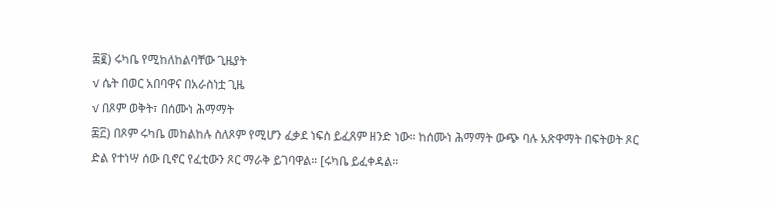፷፪) ሩካቤ የሚከለከልባቸው ጊዜያት
√ ሴት በወር አበባዋና በአራስነቷ ጊዜ
√ በጾም ወቅት፣ በሰሙነ ሕማማት
፷፫) በጾም ሩካቤ መከልከሉ ስለጾም የሚሆን ፈቃደ ነፍስ ይፈጸም ዘንድ ነው። ከሰሙነ ሕማማት ውጭ ባሉ አጽዋማት በፍትወት ጾር ድል የተነሣ ሰው ቢኖር የፈቲውን ጾር ማራቅ ይገባዋል። [ሩካቤ ይፈቀዳል።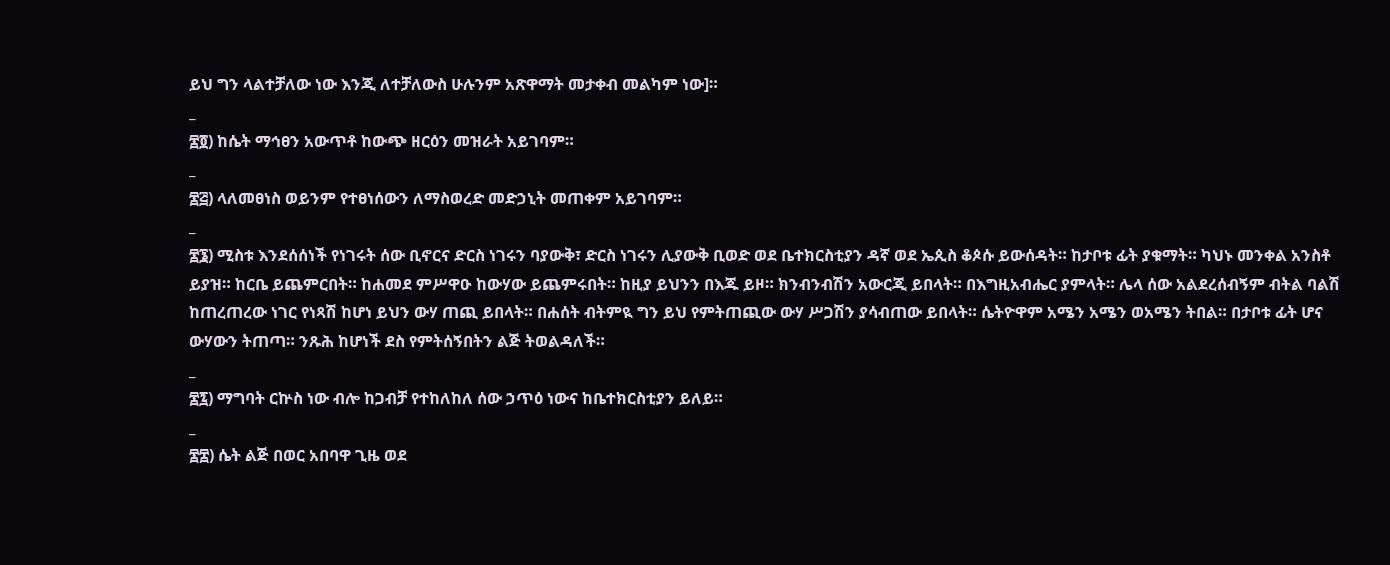ይህ ግን ላልተቻለው ነው እንጂ ለተቻለውስ ሁሉንም አጽዋማት መታቀብ መልካም ነው]።
_
፷፬) ከሴት ማኅፀን አውጥቶ ከውጭ ዘርዕን መዝራት አይገባም።
_
፷፭) ላለመፀነስ ወይንም የተፀነሰውን ለማስወረድ መድኃኒት መጠቀም አይገባም።
_
፷፮) ሚስቱ እንደሰሰነች የነገሩት ሰው ቢኖርና ድርስ ነገሩን ባያውቅ፣ ድርስ ነገሩን ሊያውቅ ቢወድ ወደ ቤተክርስቲያን ዳኛ ወደ ኤጲስ ቆጶሱ ይውሰዳት። ከታቦቱ ፊት ያቁማት። ካህኑ መንቀል አንስቶ ይያዝ። ከርቤ ይጨምርበት። ከሐመደ ምሥዋዑ ከውሃው ይጨምሩበት። ከዚያ ይህንን በእጁ ይዞ። ክንብንብሽን አውርጂ ይበላት። በእግዚአብሔር ያምላት። ሌላ ሰው አልደረሰብኝም ብትል ባልሽ ከጠረጠረው ነገር የነጻሽ ከሆነ ይህን ውሃ ጠጪ ይበላት። በሐሰት ብትምዪ ግን ይህ የምትጠጪው ውሃ ሥጋሽን ያሳብጠው ይበላት። ሴትዮዋም አሜን አሜን ወአሜን ትበል። በታቦቱ ፊት ሆና ውሃውን ትጠጣ። ንጹሕ ከሆነች ደስ የምትሰኝበትን ልጅ ትወልዳለች።
_
፷፯) ማግባት ርኵስ ነው ብሎ ከጋብቻ የተከለከለ ሰው ኃጥዕ ነውና ከቤተክርስቲያን ይለይ።
_
፷፰) ሴት ልጅ በወር አበባዋ ጊዜ ወደ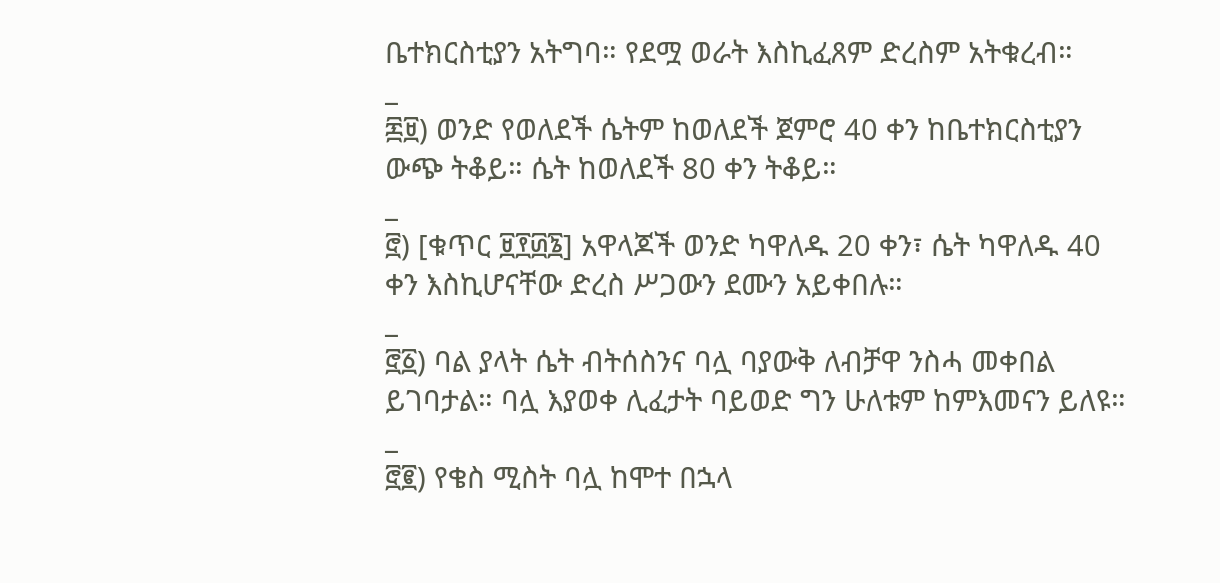ቤተክርስቲያን አትግባ። የደሟ ወራት እስኪፈጸም ድረስም አትቁረብ።
_
፷፱) ወንድ የወለደች ሴትም ከወለደች ጀምሮ 40 ቀን ከቤተክርስቲያን ውጭ ትቆይ። ሴት ከወለደች 80 ቀን ትቆይ።
_
፸) [ቁጥር ፱፻፴፮] አዋላጆች ወንድ ካዋለዱ 20 ቀን፣ ሴት ካዋለዱ 40 ቀን እስኪሆናቸው ድረስ ሥጋውን ደሙን አይቀበሉ።
_
፸፩) ባል ያላት ሴት ብትሰስንና ባሏ ባያውቅ ለብቻዋ ንስሓ መቀበል ይገባታል። ባሏ እያወቀ ሊፈታት ባይወድ ግን ሁለቱም ከምእመናን ይለዩ።
_
፸፪) የቄስ ሚስት ባሏ ከሞተ በኋላ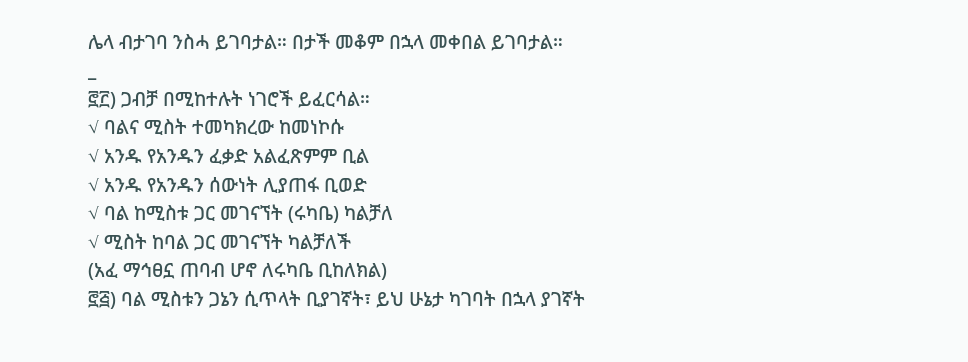ሌላ ብታገባ ንስሓ ይገባታል። በታች መቆም በኋላ መቀበል ይገባታል።
_
፸፫) ጋብቻ በሚከተሉት ነገሮች ይፈርሳል።
√ ባልና ሚስት ተመካክረው ከመነኮሱ
√ አንዱ የአንዱን ፈቃድ አልፈጽምም ቢል
√ አንዱ የአንዱን ሰውነት ሊያጠፋ ቢወድ
√ ባል ከሚስቱ ጋር መገናኘት (ሩካቤ) ካልቻለ
√ ሚስት ከባል ጋር መገናኘት ካልቻለች
(አፈ ማኅፀኗ ጠባብ ሆኖ ለሩካቤ ቢከለክል)
፸፭) ባል ሚስቱን ጋኔን ሲጥላት ቢያገኛት፣ ይህ ሁኔታ ካገባት በኋላ ያገኛት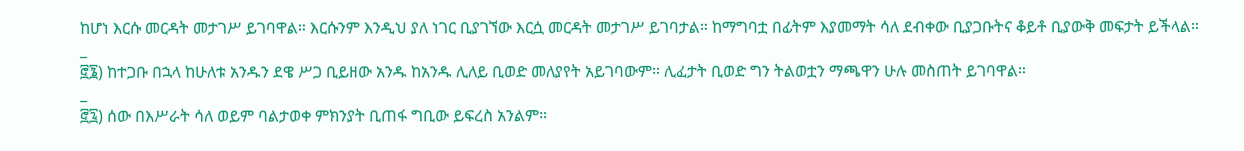ከሆነ እርሱ መርዳት መታገሥ ይገባዋል። እርሱንም እንዲህ ያለ ነገር ቢያገኘው እርሷ መርዳት መታገሥ ይገባታል። ከማግባቷ በፊትም እያመማት ሳለ ደብቀው ቢያጋቡትና ቆይቶ ቢያውቅ መፍታት ይችላል።
_
፸፮) ከተጋቡ በኋላ ከሁለቱ አንዱን ደዌ ሥጋ ቢይዘው አንዱ ከአንዱ ሊለይ ቢወድ መለያየት አይገባውም። ሊፈታት ቢወድ ግን ትልወቷን ማጫዋን ሁሉ መስጠት ይገባዋል።
_
፸፯) ሰው በእሥራት ሳለ ወይም ባልታወቀ ምክንያት ቢጠፋ ግቢው ይፍረስ አንልም።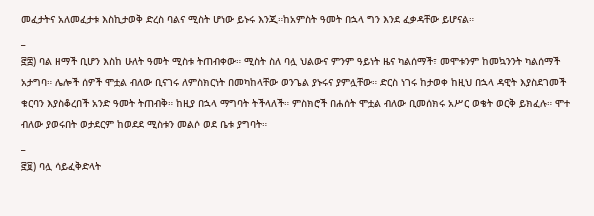መፈታትና አለመፈታቱ እስኪታወቅ ድረስ ባልና ሚስት ሆነው ይኑሩ እንጂ።ከአምስት ዓመት በኋላ ግን እንደ ፈቃዳቸው ይሆናል።
_
፸፰) ባል ዘማች ቢሆን እስከ ሁለት ዓመት ሚስቱ ትጠብቀው። ሚስት ስለ ባሏ ህልውና ምንም ዓይነት ዜና ካልሰማች፣ መሞቱንም ከመኳንንት ካልሰማች አታግባ። ሌሎች ሰዎች ሞቷል ብለው ቢናገሩ ለምስክርነት በመካከላቸው ወንጌል ያኑሩና ያምሏቸው። ድርስ ነገሩ ከታወቀ ከዚህ በኋላ ዳዊት እያስደገመች ቁርባን እያስቆረበች አንድ ዓመት ትጠብቅ። ከዚያ በኋላ ማግባት ትችላለች። ምስክሮች በሐሰት ሞቷል ብለው ቢመሰክሩ አሥር ወቄት ወርቅ ይክፈሉ። ሞተ ብለው ያወሩበት ወታደርም ከወደደ ሚስቱን መልሶ ወደ ቤቱ ያግባት።
_
፸፱) ባሏ ሳይፈቅድላት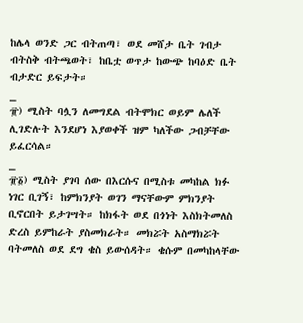ከሌላ ወንድ ጋር ብትጠጣ፣ ወደ መሸታ ቤት ገብታ ብትስቅ ብትጫወት፣ ከቤቷ ወጥታ ከውጭ ከባዕድ ቤት ብታድር ይፍታት።
_
፹) ሚስት ባሏን ለመግደል ብትሞክር ወይም ሌለች ሊገድሉት እንደሆነ እያወቀች ዝም ካለችው ጋብቻቸው ይፈርሳል።
_
፹፩) ሚስት ያገባ ሰው በእርሱና በሚስቱ መካከል ክፉ ነገር ቢገኝ፣ ከምክንያት ወገን ማናቸውም ምክንያት ቢኖርበት ይታገሣት። ከክፋት ወደ በጎነት እስክትመለስ ድረስ ይምከራት ያስመክራት። መክሯት አስማክሯት ባትመለስ ወደ ደግ ቄስ ይውሰዳት። ቄሱም በመካከላቸው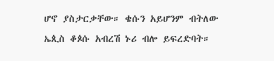ሆኖ ያስታርቃቸው። ቄሱን አይሆንም ብትለው ኤጲስ ቆጶሱ አብረሽ ኑሪ ብሎ ይፍረድባት።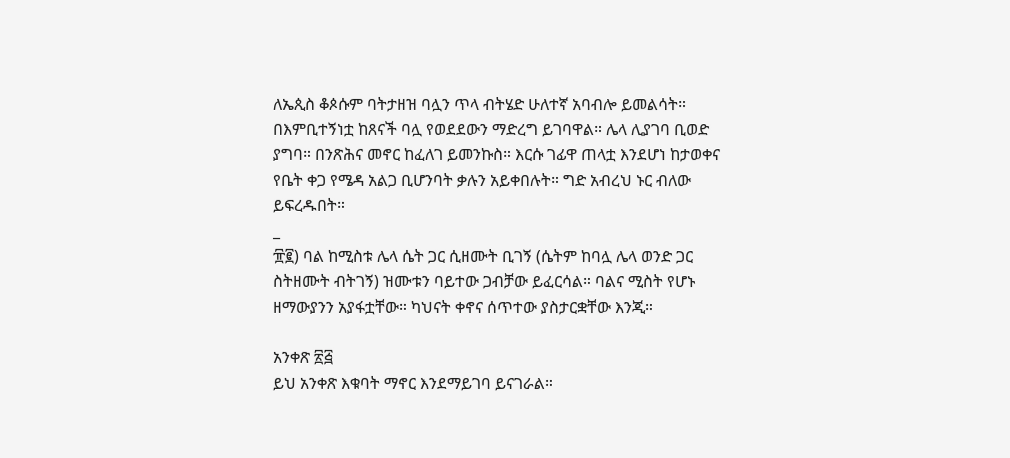ለኤጲስ ቆጶሱም ባትታዘዝ ባሏን ጥላ ብትሄድ ሁለተኛ አባብሎ ይመልሳት። በእምቢተኝነቷ ከጸናች ባሏ የወደደውን ማድረግ ይገባዋል። ሌላ ሊያገባ ቢወድ ያግባ። በንጽሕና መኖር ከፈለገ ይመንኩስ። እርሱ ገፊዋ ጠላቷ እንደሆነ ከታወቀና የቤት ቀጋ የሜዳ አልጋ ቢሆንባት ቃሉን አይቀበሉት። ግድ አብረህ ኑር ብለው ይፍረዱበት።
_
፹፪) ባል ከሚስቱ ሌላ ሴት ጋር ሲዘሙት ቢገኝ (ሴትም ከባሏ ሌላ ወንድ ጋር ስትዘሙት ብትገኝ) ዝሙቱን ባይተው ጋብቻው ይፈርሳል። ባልና ሚስት የሆኑ ዘማውያንን አያፋቷቸው። ካህናት ቀኖና ሰጥተው ያስታርቋቸው እንጂ።

አንቀጽ ፳፭
ይህ አንቀጽ እቁባት ማኖር እንደማይገባ ይናገራል።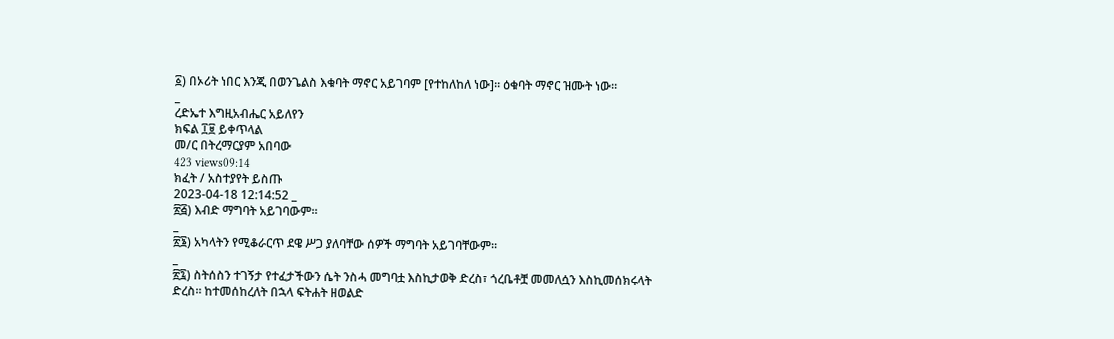፩) በኦሪት ነበር እንጂ በወንጌልስ እቁባት ማኖር አይገባም [የተከለከለ ነው]። ዕቁባት ማኖር ዝሙት ነው።
_
ረድኤተ እግዚአብሔር አይለየን
ክፍል ፲፱ ይቀጥላል
መ/ር በትረማርያም አበባው
423 views09:14
ክፈት / አስተያየት ይስጡ
2023-04-18 12:14:52 _
፳፭) እብድ ማግባት አይገባውም።
_
፳፮) አካላትን የሚቆራርጥ ደዌ ሥጋ ያለባቸው ሰዎች ማግባት አይገባቸውም።
_
፳፯) ስትሰስን ተገኝታ የተፈታችውን ሴት ንስሓ መግባቷ እስኪታወቅ ድረስ፣ ጎረቤቶቿ መመለሷን እስኪመሰክሩላት ድረስ። ከተመሰከረለት በኋላ ፍትሐት ዘወልድ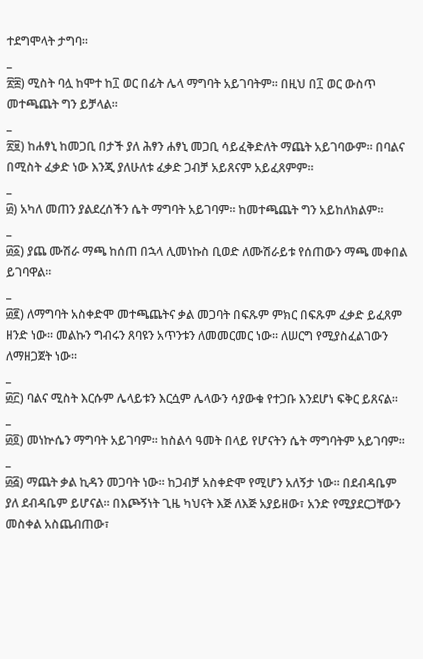ተደግሞላት ታግባ።
_
፳፰) ሚስት ባሏ ከሞተ ከ፲ ወር በፊት ሌላ ማግባት አይገባትም። በዚህ በ፲ ወር ውስጥ መተጫጨት ግን ይቻላል።
_
፳፱) ከሐፃኒ ከመጋቢ በታች ያለ ሕፃን ሐፃኒ መጋቢ ሳይፈቅድለት ማጨት አይገባውም። በባልና በሚስት ፈቃድ ነው እንጂ ያለሁለቱ ፈቃድ ጋብቻ አይጸናም አይፈጸምም።
_
፴) አካለ መጠን ያልደረሰችን ሴት ማግባት አይገባም። ከመተጫጨት ግን አይከለክልም።
_
፴፩) ያጨ ሙሽራ ማጫ ከሰጠ በኋላ ሊመነኩስ ቢወድ ለሙሽራይቱ የሰጠውን ማጫ መቀበል ይገባዋል።
_
፴፪) ለማግባት አስቀድሞ መተጫጨትና ቃል መጋባት በፍጹም ምክር በፍጹም ፈቃድ ይፈጸም ዘንድ ነው። መልኩን ግብሩን ጸባዩን አጥንቱን ለመመርመር ነው። ለሠርግ የሚያስፈልገውን ለማዘጋጀት ነው።
_
፴፫) ባልና ሚስት እርሱም ሌላይቱን እርሷም ሌላውን ሳያውቁ የተጋቡ እንደሆነ ፍቅር ይጸናል።
_
፴፬) መነኵሴን ማግባት አይገባም። ከስልሳ ዓመት በላይ የሆናትን ሴት ማግባትም አይገባም።
_
፴፭) ማጨት ቃል ኪዳን መጋባት ነው። ከጋብቻ አስቀድሞ የሚሆን አለኝታ ነው። በደብዳቤም ያለ ደብዳቤም ይሆናል። በእጮኝነት ጊዜ ካህናት እጅ ለእጅ አያይዘው፣ አንድ የሚያደርጋቸውን መስቀል አስጨብጠው፣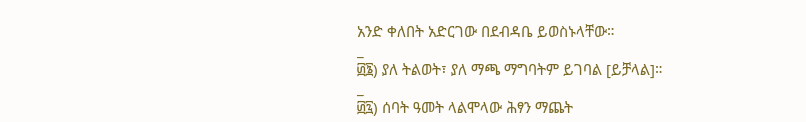አንድ ቀለበት አድርገው በደብዳቤ ይወስኑላቸው።
_
፴፮) ያለ ትልወት፣ ያለ ማጫ ማግባትም ይገባል [ይቻላል]።
_
፴፯) ሰባት ዓመት ላልሞላው ሕፃን ማጨት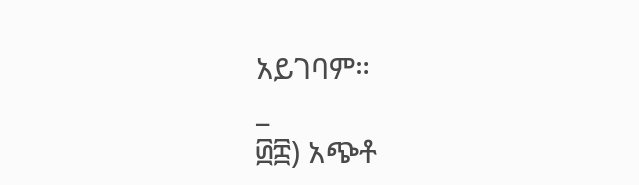አይገባም።
_
፴፰) አጭቶ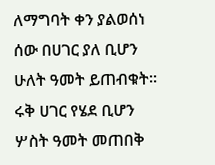ለማግባት ቀን ያልወሰነ ሰው በሀገር ያለ ቢሆን ሁለት ዓመት ይጠብቁት። ሩቅ ሀገር የሄደ ቢሆን ሦስት ዓመት መጠበቅ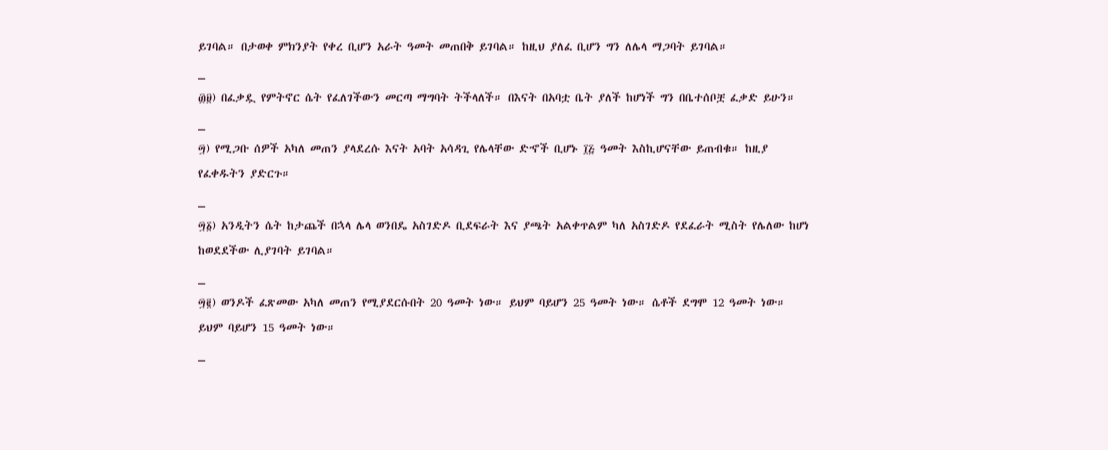ይገባል። በታወቀ ምክንያት የቀረ ቢሆን አራት ዓመት መጠበቅ ይገባል። ከዚህ ያለፈ ቢሆን ግን ለሌላ ማጋባት ይገባል።
_
፴፱) በፈቃዷ የምትኖር ሴት የፈለገችውን መርጣ ማግባት ትችላለች። በእናት በአባቷ ቤት ያለች ከሆነች ግን በቤተሰቦቿ ፈቃድ ይሁን።
_
፵) የሚጋቡ ሰዎች አካለ መጠን ያላደረሱ እናት አባት አሳዳጊ የሌላቸው ድኆች ቢሆኑ ፲፭ ዓመት እስኪሆናቸው ይጠብቁ። ከዚያ የፈቀዱትን ያድርጉ።
_
፵፩) አንዲትን ሴት ከታጨች በኋላ ሌላ ወንበዴ አስገድዶ ቢደፍራት እና ያጫት አልቀጥልም ካለ አስገድዶ የደፈራት ሚስት የሌለው ከሆነ ከወደደችው ሊያገባት ይገባል።
_
፵፪) ወንዶች ፈጽመው አካለ መጠን የሚያደርሱበት 20 ዓመት ነው። ይህም ባይሆን 25 ዓመት ነው። ሴቶች ደግሞ 12 ዓመት ነው። ይህም ባይሆን 15 ዓመት ነው።
_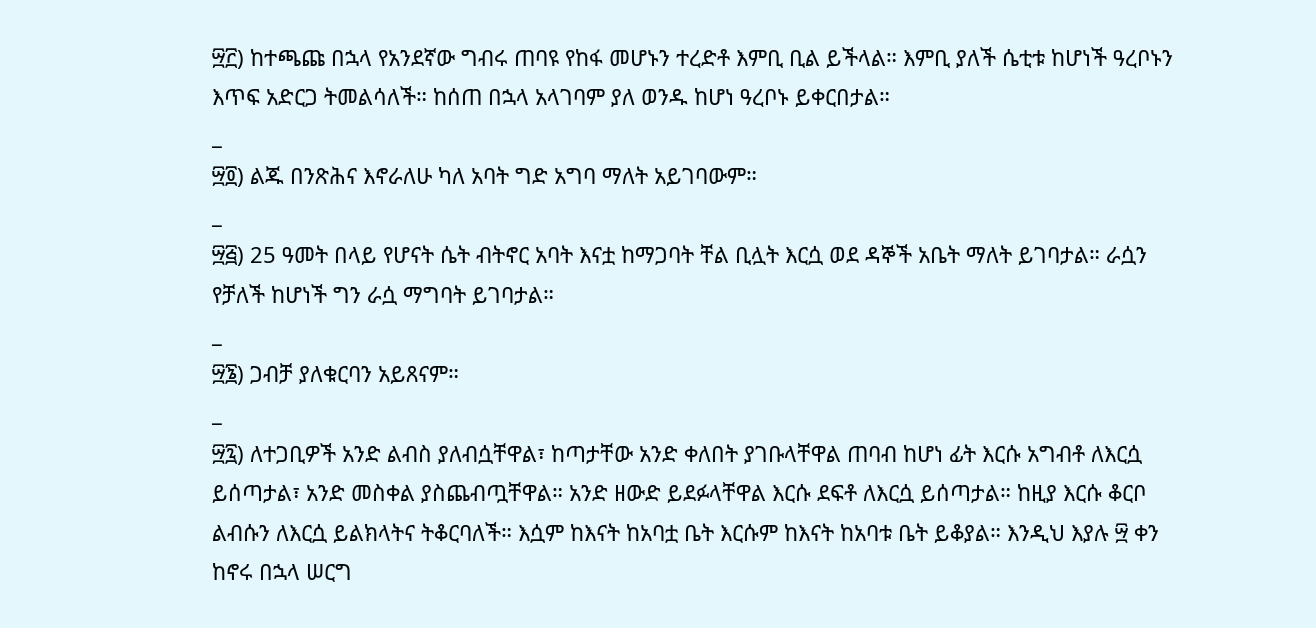፵፫) ከተጫጩ በኋላ የአንደኛው ግብሩ ጠባዩ የከፋ መሆኑን ተረድቶ እምቢ ቢል ይችላል። እምቢ ያለች ሴቲቱ ከሆነች ዓረቦኑን እጥፍ አድርጋ ትመልሳለች። ከሰጠ በኋላ አላገባም ያለ ወንዱ ከሆነ ዓረቦኑ ይቀርበታል።
_
፵፬) ልጁ በንጽሕና እኖራለሁ ካለ አባት ግድ አግባ ማለት አይገባውም።
_
፵፭) 25 ዓመት በላይ የሆናት ሴት ብትኖር አባት እናቷ ከማጋባት ቸል ቢሏት እርሷ ወደ ዳኞች አቤት ማለት ይገባታል። ራሷን የቻለች ከሆነች ግን ራሷ ማግባት ይገባታል።
_
፵፮) ጋብቻ ያለቁርባን አይጸናም።
_
፵፯) ለተጋቢዎች አንድ ልብስ ያለብሷቸዋል፣ ከጣታቸው አንድ ቀለበት ያገቡላቸዋል ጠባብ ከሆነ ፊት እርሱ አግብቶ ለእርሷ ይሰጣታል፣ አንድ መስቀል ያስጨብጧቸዋል። አንድ ዘውድ ይደፉላቸዋል እርሱ ደፍቶ ለእርሷ ይሰጣታል። ከዚያ እርሱ ቆርቦ ልብሱን ለእርሷ ይልክላትና ትቆርባለች። እሷም ከእናት ከአባቷ ቤት እርሱም ከእናት ከአባቱ ቤት ይቆያል። እንዲህ እያሉ ፵ ቀን ከኖሩ በኋላ ሠርግ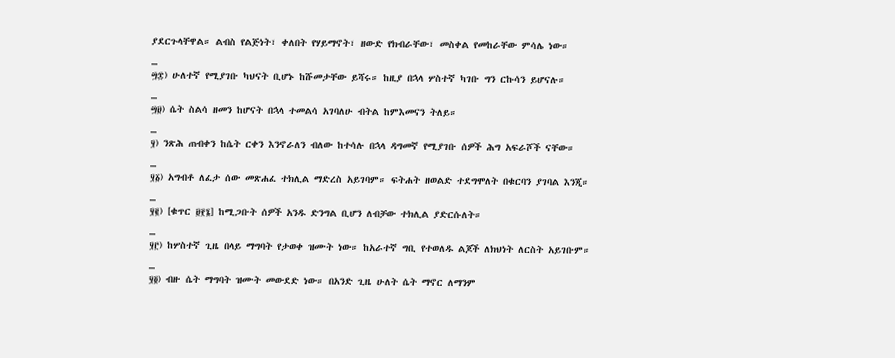ያደርጉላቸዋል። ልብስ የልጅነት፣ ቀለበት የሃይማኖት፣ ዘውድ የክብራቸው፣ መስቀል የመከራቸው ምሳሌ ነው።
_
፵፰) ሁለተኛ የሚያገቡ ካህናት ቢሆኑ ከሹመታቸው ይሻሩ። ከዚያ በኋላ ሦስተኛ ካገቡ ግን ርኩሳን ይሆናሉ።
_
፵፱) ሴት ስልሳ ዘመን ከሆናት በኋላ ተመልሳ አገባለሁ ብትል ከምእመናን ትለይ።
_
፶) ንጽሕ ጠብቀን ከሴት ርቀን እንኖራለን ብለው ከተሳሉ በኋላ ዳግመኛ የሚያገቡ ሰዎች ሕግ አፍራሾች ናቸው።
_
፶፩) አግብቶ ለፈታ ሰው መጽሐፈ ተክሊል ማድረስ አይገባም። ፍትሐት ዘወልድ ተደግሞለት በቁርባን ያገባል እንጂ።
_
፶፪) [ቁጥር ፱፻፮] ከሚጋቡት ሰዎች አንዱ ድንግል ቢሆን ለብቻው ተክሊል ያድርሱለት።
_
፶፫) ከሦስተኛ ጊዜ በላይ ማግባት የታወቀ ዝሙት ነው። ከአራተኛ ግቢ የተወለዱ ልጆች ለክህነት ለርስት አይገቡም።
_
፶፬) ብዙ ሴት ማግባት ዝሙት መውደድ ነው። በአንድ ጊዜ ሁለት ሴት ማኖር ለማንም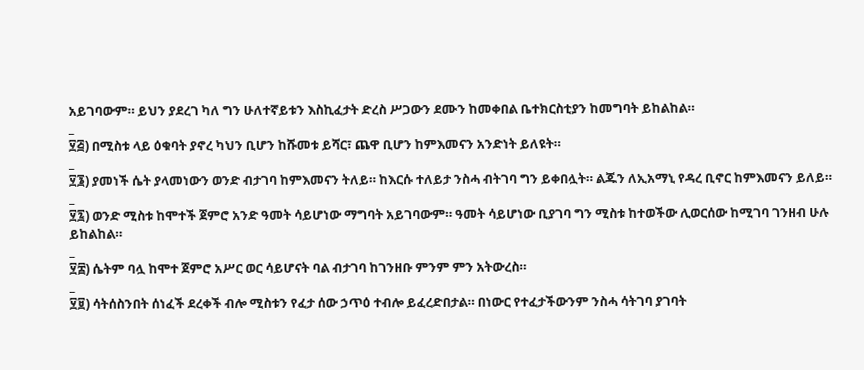አይገባውም። ይህን ያደረገ ካለ ግን ሁለተኛይቱን እስኪፈታት ድረስ ሥጋውን ደሙን ከመቀበል ቤተክርስቲያን ከመግባት ይከልከል።
_
፶፭) በሚስቱ ላይ ዕቁባት ያኖረ ካህን ቢሆን ከሹመቱ ይሻር፣ ጨዋ ቢሆን ከምእመናን አንድነት ይለዩት።
_
፶፮) ያመነች ሴት ያላመነውን ወንድ ብታገባ ከምእመናን ትለይ። ከእርሱ ተለይታ ንስሓ ብትገባ ግን ይቀበሏት። ልጁን ለኢአማኒ የዳረ ቢኖር ከምእመናን ይለይ።
_
፶፯) ወንድ ሚስቱ ከሞተች ጀምሮ አንድ ዓመት ሳይሆነው ማግባት አይገባውም። ዓመት ሳይሆነው ቢያገባ ግን ሚስቱ ከተወችው ሊወርሰው ከሚገባ ገንዘብ ሁሉ ይከልከል።
_
፶፰) ሴትም ባሏ ከሞተ ጀምሮ አሥር ወር ሳይሆናት ባል ብታገባ ከገንዘቡ ምንም ምን አትውረስ።
_
፶፱) ሳትሰስንበት ሰነፈች ደረቀች ብሎ ሚስቱን የፈታ ሰው ኃጥዕ ተብሎ ይፈረድበታል። በነውር የተፈታችውንም ንስሓ ሳትገባ ያገባት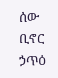ሰው ቢኖር ኃጥዕ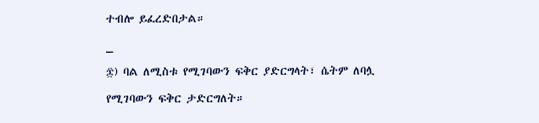ተብሎ ይፈረድበታል።
_
፷) ባል ለሚስቱ የሚገባውን ፍቅር ያድርግላት፣ ሴትም ለባሏ የሚገባውን ፍቅር ታድርግለት።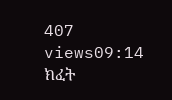407 views09:14
ክፈት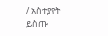/ አስተያየት ይስጡ